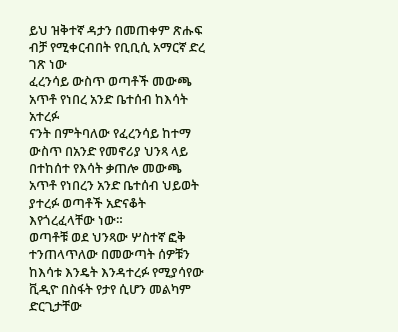ይህ ዝቅተኛ ዳታን በመጠቀም ጽሑፍ ብቻ የሚቀርብበት የቢቢሲ አማርኛ ድረ ገጽ ነው
ፈረንሳይ ውስጥ ወጣቶች መውጫ አጥቶ የነበረ አንድ ቤተሰብ ከእሳት አተረፉ
ናንት በምትባለው የፈረንሳይ ከተማ ውስጥ በአንድ የመኖሪያ ህንጻ ላይ በተከሰተ የእሳት ቃጠሎ መውጫ አጥቶ የነበረን አንድ ቤተሰብ ህይወት ያተረፉ ወጣቶች አድናቆት እየጎረፈላቸው ነው።
ወጣቶቹ ወደ ህንጻው ሦስተኛ ፎቅ ተንጠላጥለው በመውጣት ሰዎቹን ከእሳቱ እንዴት እንዳተረፉ የሚያሳየው ቪዲዮ በስፋት የታየ ሲሆን መልካም ድርጊታቸው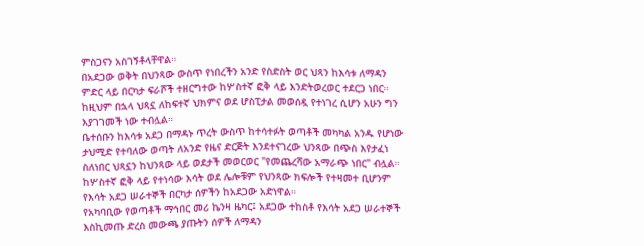ምስጋናን አስገኝቶላቸዋል።
በአደጋው ወቅት በህንጻው ውስጥ የነበረችን አንድ የስድስት ወር ህጻን ከእሳቱ ለማዳን ምድር ላይ በርካታ ፍራሾች ተዘርግተው ከሦስተኛ ፎቅ ላይ እንድትወረወር ተደርጋ ነበር።
ከዚህም በኋላ ህጻኗ ለከፍተኛ ህክምና ወደ ሆስፒታል መወሰዷ የተነገረ ሲሆን አሁን ግን እያገገመች ነው ተብሏል።
ቤተሰቡን ከእሳቱ አደጋ በማዳኑ ጥረት ውስጥ ከተሳተፉት ወጣቶች መካካል አንዱ የሆነው ታህሚድ የተባለው ወጣት ለአንድ የዜና ድርጅት እንደተናገረው ህንጻው በጭስ እየታፈነ ስለነበር ህጻኗን ከህንጻው ላይ ወደታች መወርወር "የመጨረሻው አማራጭ ነበር" ብሏል።
ከሦስተኛ ፎቅ ላይ የተነሳው እሳት ወደ ሌሎቹም የህንጻው ክፍሎች የተዛመተ ቢሆንም የእሳት አደጋ ሠራተኞች በርካታ ሰዎችን ከአደጋው አድነዋል።
የአካባቢው የወጣቶች ማኅበር መሪ ኬንዛ ዜካር፤ አደጋው ተከስቶ የእሳት አደጋ ሠራተኞች እስኪመጡ ድረስ መውጫ ያጡትን ሰዎች ለማዳን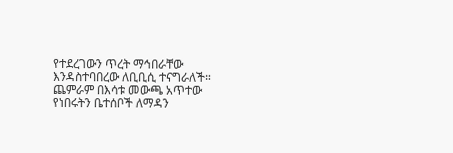የተደረገውን ጥረት ማኅበራቸው እንዳስተባበረው ለቢቢሲ ተናግራለች።
ጨምራም በእሳቱ መውጫ አጥተው የነበሩትን ቤተሰቦች ለማዳን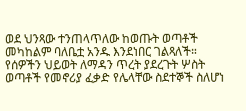ወደ ህንጻው ተንጠላጥለው ከወጡት ወጣቶች መካከልም ባለቤቷ አንዱ እንደነበር ገልጻለች።
የሰዎችን ህይወት ለማዳን ጥረት ያደረጉት ሦስት ወጣቶች የመኖሪያ ፈቃድ የሌላቸው ስደተኞች ስለሆነ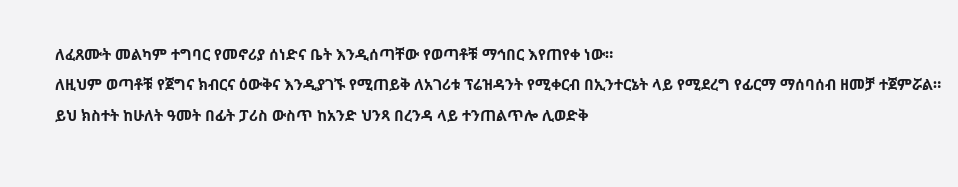ለፈጸሙት መልካም ተግባር የመኖሪያ ሰነድና ቤት እንዲሰጣቸው የወጣቶቹ ማኅበር እየጠየቀ ነው።
ለዚህም ወጣቶቹ የጀግና ክብርና ዕውቅና እንዲያገኙ የሚጠይቅ ለአገሪቱ ፕሬዝዳንት የሚቀርብ በኢንተርኔት ላይ የሚደረግ የፊርማ ማሰባሰብ ዘመቻ ተጀምሯል።
ይህ ክስተት ከሁለት ዓመት በፊት ፓሪስ ውስጥ ከአንድ ህንጻ በረንዳ ላይ ተንጠልጥሎ ሊወድቅ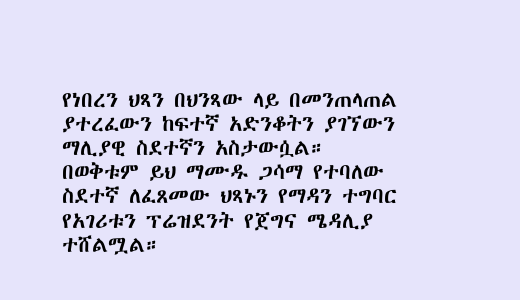የነበረን ህጻን በህንጻው ላይ በመንጠላጠል ያተረፈውን ከፍተኛ አድንቆትን ያገኘውን ማሊያዊ ስደተኛን አስታውሷል።
በወቅቱም ይህ ማሙዱ ጋሳማ የተባለው ስደተኛ ለፈጸመው ህጻኑን የማዳን ተግባር የአገሪቱን ፕሬዝደንት የጀግና ሜዳሊያ ተሸልሟል።